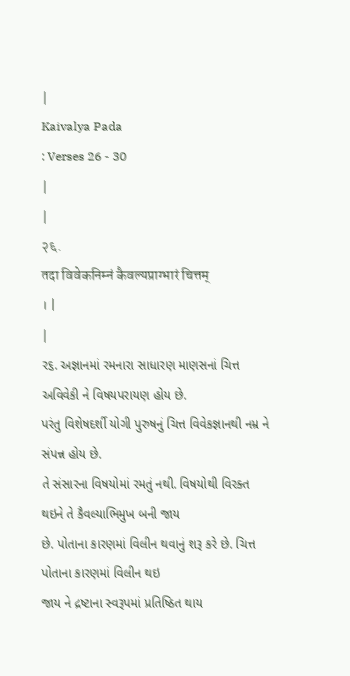|
Kaivalya Pada
: Verses 26 - 30
|
|
२६.
तदा विवेकनिम्नं कैवल्यप्राग्भारं चित्तम्
। |
|
ર૬. અજ્ઞાનમાં રમનારા સાધારણ માણસનાં ચિત્ત અવિવેકી ને વિષયપરાયણ હોય છે.
પરંતુ વિશેષદર્શી યોગી પુરુષનું ચિત્ત વિવેકજ્ઞાનથી નમ્ર ને સંપન્ન હોય છે.
તે સંસારના વિષયોમાં રમતું નથી. વિષયોથી વિરક્ત થઇને તે કૈવલ્યાભિમુખ બની જાય
છે. પોતાના કારણમાં વિલીન થવાનું શરૂ કરે છે. ચિત્ત પોતાના કારણમાં વિલીન થઇ
જાય ને દ્રષ્ટાના સ્વરૂપમાં પ્રતિષ્ઠિત થાય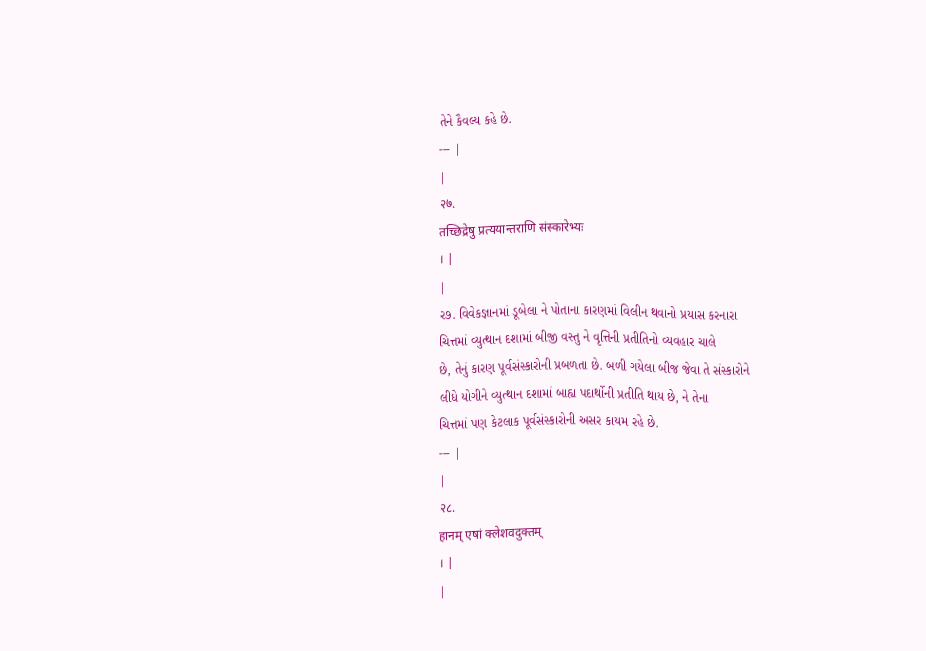તેને કૈવલ્ય કહે છે.
--- |
|
२७.
तच्छिद्रेषु प्रत्ययान्तराणि संस्कारेभ्यः
। |
|
ર૭. વિવેકજ્ઞાનમાં ડૂબેલા ને પોતાના કારણમાં વિલીન થવાનો પ્રયાસ કરનારા
ચિત્તમાં વ્યુત્થાન દશામાં બીજી વસ્તુ ને વૃત્તિની પ્રતીતિનો વ્યવહાર ચાલે
છે, તેનું કારણ પૂર્વસંસ્કારોની પ્રબળતા છે. બળી ગયેલા બીજ જેવા તે સંસ્કારોને
લીધે યોગીને વ્યુત્થાન દશામાં બાહ્ય પદાર્થોની પ્રતીતિ થાય છે, ને તેના
ચિત્તમાં પણ કેટલાક પૂર્વસંસ્કારોની અસર કાયમ રહે છે.
--- |
|
२८.
हानम् एषां क्लेशवदुक्तम्
। |
|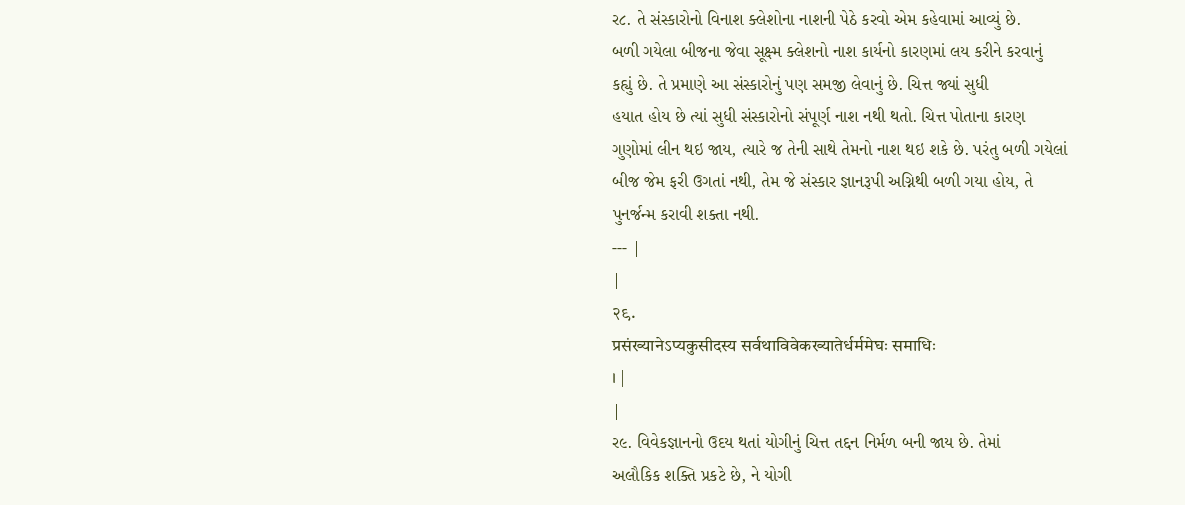ર૮. તે સંસ્કારોનો વિનાશ ક્લેશોના નાશની પેઠે કરવો એમ કહેવામાં આવ્યું છે.
બળી ગયેલા બીજના જેવા સૂક્ષ્મ ક્લેશનો નાશ કાર્યનો કારણમાં લય કરીને કરવાનું
કહ્યું છે. તે પ્રમાણે આ સંસ્કારોનું પણ સમજી લેવાનું છે. ચિત્ત જ્યાં સુધી
હયાત હોય છે ત્યાં સુધી સંસ્કારોનો સંપૂર્ણ નાશ નથી થતો. ચિત્ત પોતાના કારણ
ગુણોમાં લીન થઇ જાય, ત્યારે જ તેની સાથે તેમનો નાશ થઇ શકે છે. પરંતુ બળી ગયેલાં
બીજ જેમ ફરી ઉગતાં નથી, તેમ જે સંસ્કાર જ્ઞાનરૂપી અગ્નિથી બળી ગયા હોય, તે
પુનર્જન્મ કરાવી શક્તા નથી.
--- |
|
२९.
प्रसंख्यानेऽप्यकुसीदस्य सर्वथाविवेकख्यातेर्धर्ममेघः समाधिः
। |
|
ર૯. વિવેકજ્ઞાનનો ઉદય થતાં યોગીનું ચિત્ત તદ્દન નિર્મળ બની જાય છે. તેમાં
અલૌકિક શક્તિ પ્રકટે છે, ને યોગી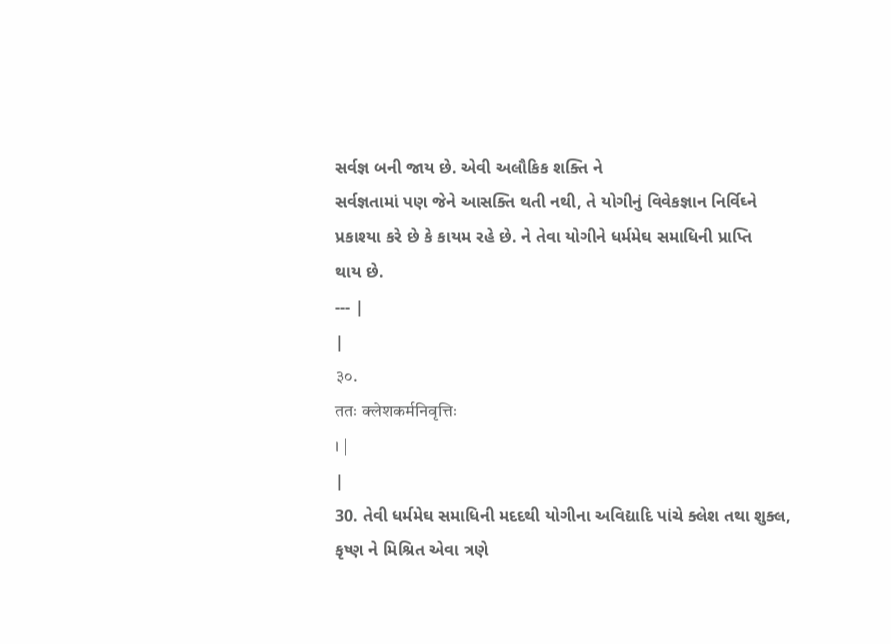સર્વજ્ઞ બની જાય છે. એવી અલૌકિક શક્તિ ને
સર્વજ્ઞતામાં પણ જેને આસક્તિ થતી નથી, તે યોગીનું વિવેકજ્ઞાન નિર્વિઘ્ને
પ્રકાશ્યા કરે છે કે કાયમ રહે છે. ને તેવા યોગીને ધર્મમેઘ સમાધિની પ્રાપ્તિ
થાય છે.
--- |
|
३०.
ततः क्लेशकर्मनिवृत्तिः
। |
|
30. તેવી ધર્મમેઘ સમાધિની મદદથી યોગીના અવિદ્યાદિ પાંચે ક્લેશ તથા શુક્લ,
કૃષ્ણ ને મિશ્રિત એવા ત્રણે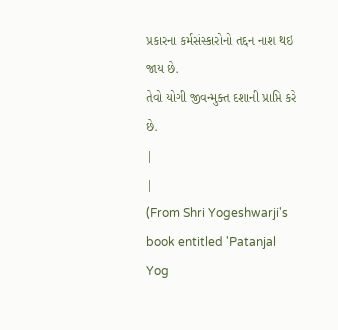પ્રકારના કર્મસંસ્કારોનો તદ્દન નાશ થઇ જાય છે.
તેવો યોગી જીવન્મુક્ત દશાની પ્રાપ્તિ કરે છે.
|
|
(From Shri Yogeshwarji's
book entitled 'Patanjal Yog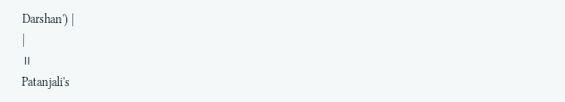Darshan') |
|
॥
Patanjali's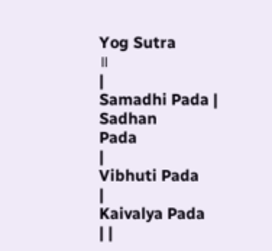Yog Sutra
॥
|
Samadhi Pada |
Sadhan
Pada
|
Vibhuti Pada
|
Kaivalya Pada
| |